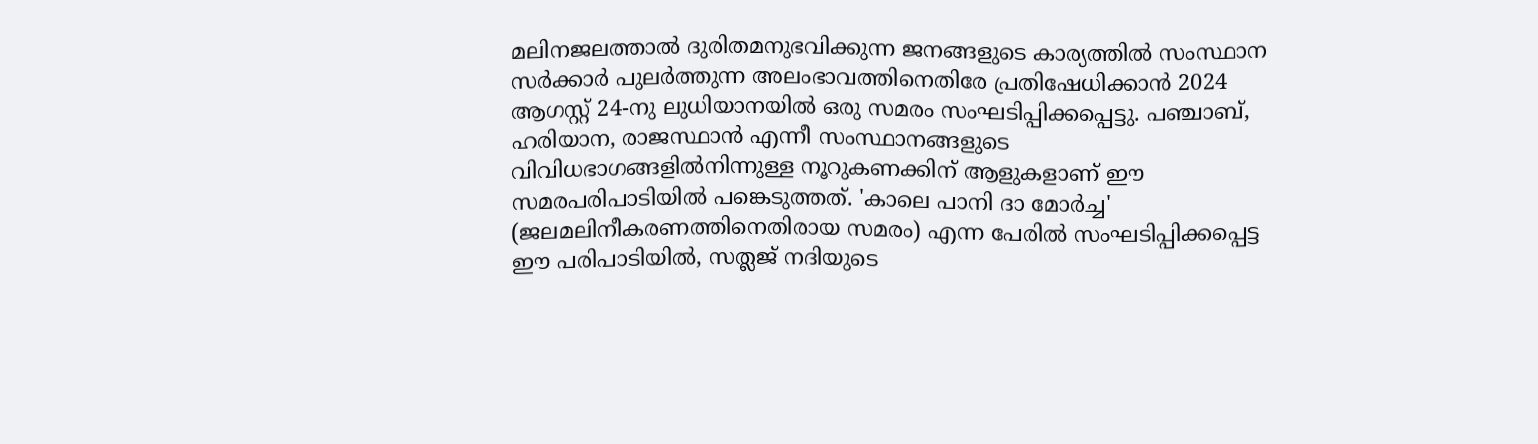മലിനജലത്താൽ ദുരിതമനുഭവിക്കുന്ന ജനങ്ങളുടെ കാര്യത്തിൽ സംസ്ഥാന സർക്കാർ പുലർത്തുന്ന അലംഭാവത്തിനെതിരേ പ്രതിഷേധിക്കാൻ 2024 ആഗസ്റ്റ് 24-നു ലുധിയാനയിൽ ഒരു സമരം സംഘടിപ്പിക്കപ്പെട്ടു. പഞ്ചാബ്, ഹരിയാന, രാജസ്ഥാൻ എന്നീ സംസ്ഥാനങ്ങളുടെ വിവിധഭാഗങ്ങളിൽനിന്നുള്ള നൂറുകണക്കിന് ആളുകളാണ് ഈ സമരപരിപാടിയിൽ പങ്കെടുത്തത്. 'കാലെ പാനി ദാ മോർച്ച' (ജലമലിനീകരണത്തിനെതിരായ സമരം) എന്ന പേരിൽ സംഘടിപ്പിക്കപ്പെട്ട ഈ പരിപാടിയിൽ, സത്ലജ് നദിയുടെ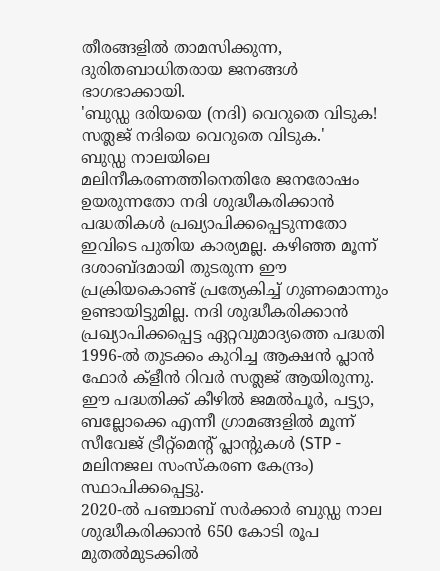തീരങ്ങളിൽ താമസിക്കുന്ന, ദുരിതബാധിതരായ ജനങ്ങൾ ഭാഗഭാക്കായി.
'ബുഡ്ഡ ദരിയയെ (നദി) വെറുതെ വിടുക! സത്ലജ് നദിയെ വെറുതെ വിടുക.'
ബുഡ്ഡ നാലയിലെ മലിനീകരണത്തിനെതിരേ ജനരോഷം ഉയരുന്നതോ നദി ശുദ്ധീകരിക്കാൻ പദ്ധതികൾ പ്രഖ്യാപിക്കപ്പെടുന്നതോ ഇവിടെ പുതിയ കാര്യമല്ല. കഴിഞ്ഞ മൂന്ന് ദശാബ്ദമായി തുടരുന്ന ഈ പ്രക്രിയകൊണ്ട് പ്രത്യേകിച്ച് ഗുണമൊന്നും ഉണ്ടായിട്ടുമില്ല. നദി ശുദ്ധീകരിക്കാൻ പ്രഖ്യാപിക്കപ്പെട്ട ഏറ്റവുമാദ്യത്തെ പദ്ധതി 1996-ൽ തുടക്കം കുറിച്ച ആക്ഷൻ പ്ലാൻ ഫോർ ക്ളീൻ റിവർ സത്ലജ് ആയിരുന്നു. ഈ പദ്ധതിക്ക് കീഴിൽ ജമൽപൂർ, പട്ട്യാ, ബല്ലോക്കെ എന്നീ ഗ്രാമങ്ങളിൽ മൂന്ന് സീവേജ് ട്രീറ്റ്മെന്റ് പ്ലാന്റുകൾ (STP - മലിനജല സംസ്കരണ കേന്ദ്രം) സ്ഥാപിക്കപ്പെട്ടു.
2020-ൽ പഞ്ചാബ് സർക്കാർ ബുഡ്ഡ നാല ശുദ്ധീകരിക്കാൻ 650 കോടി രൂപ മുതൽമുടക്കിൽ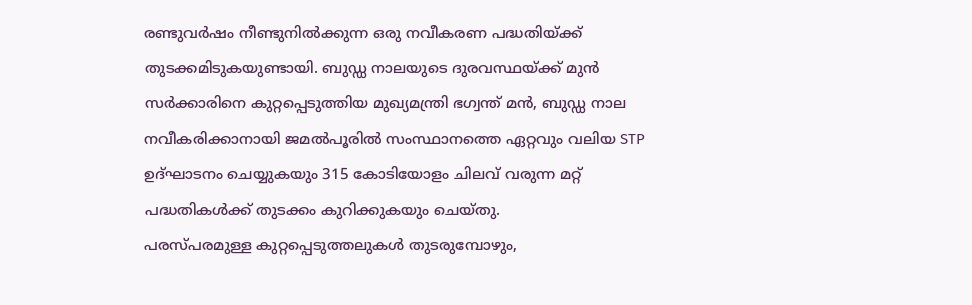രണ്ടുവർഷം നീണ്ടുനിൽക്കുന്ന ഒരു നവീകരണ പദ്ധതിയ്ക്ക് തുടക്കമിടുകയുണ്ടായി. ബുഡ്ഡ നാലയുടെ ദുരവസ്ഥയ്ക്ക് മുൻ സർക്കാരിനെ കുറ്റപ്പെടുത്തിയ മുഖ്യമന്ത്രി ഭഗ്വന്ത് മൻ, ബുഡ്ഡ നാല നവീകരിക്കാനായി ജമൽപൂരിൽ സംസ്ഥാനത്തെ ഏറ്റവും വലിയ STP ഉദ്ഘാടനം ചെയ്യുകയും 315 കോടിയോളം ചിലവ് വരുന്ന മറ്റ് പദ്ധതികൾക്ക് തുടക്കം കുറിക്കുകയും ചെയ്തു.
പരസ്പരമുള്ള കുറ്റപ്പെടുത്തലുകൾ തുടരുമ്പോഴും,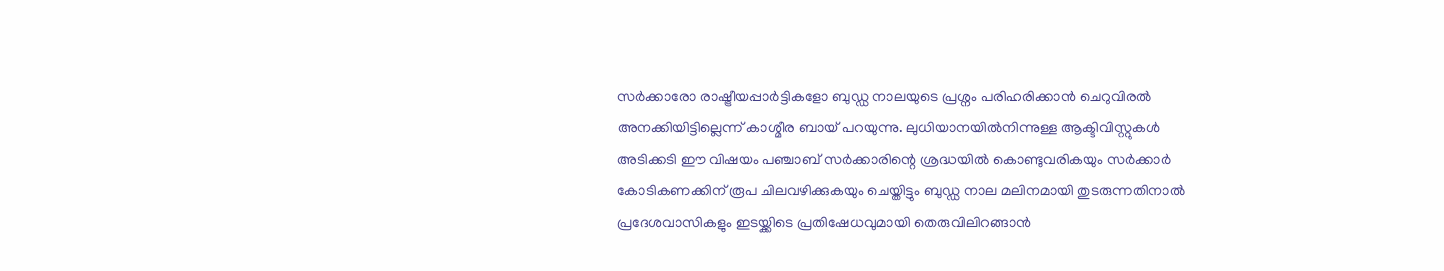സർക്കാരോ രാഷ്ട്രീയപ്പാർട്ടികളോ ബുഡ്ഡ നാലയുടെ പ്രശ്നം പരിഹരിക്കാൻ ചെറുവിരൽ അനക്കിയിട്ടില്ലെന്ന് കാശ്മീര ബായ് പറയുന്നു. ലുധിയാനയിൽനിന്നുള്ള ആക്ടിവിസ്റ്റുകൾ അടിക്കടി ഈ വിഷയം പഞ്ചാബ് സർക്കാരിന്റെ ശ്രദ്ധയിൽ കൊണ്ടുവരികയും സർക്കാർ കോടികണക്കിന് രൂപ ചിലവഴിക്കുകയും ചെയ്തിട്ടും ബുഡ്ഡ നാല മലിനമായി തുടരുന്നതിനാൽ പ്രദേശവാസികളും ഇടയ്ക്കിടെ പ്രതിഷേധവുമായി തെരുവിലിറങ്ങാൻ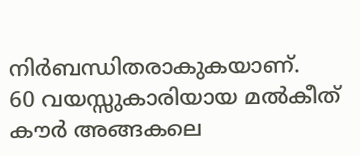നിർബന്ധിതരാകുകയാണ്.
60 വയസ്സുകാരിയായ മൽകീത് കൗർ അങ്ങകലെ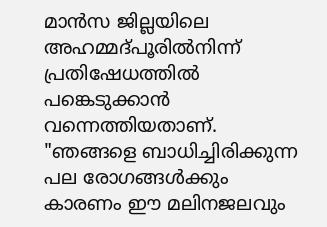മാൻസ ജില്ലയിലെ അഹമ്മദ്പൂരിൽനിന്ന് പ്രതിഷേധത്തിൽ പങ്കെടുക്കാൻ വന്നെത്തിയതാണ്. "ഞങ്ങളെ ബാധിച്ചിരിക്കുന്ന പല രോഗങ്ങൾക്കും കാരണം ഈ മലിനജലവും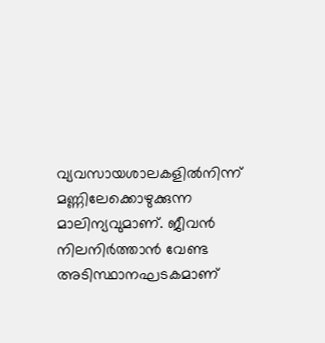വ്യവസായശാലകളിൽനിന്ന് മണ്ണിലേക്കൊഴുക്കുന്ന മാലിന്യവുമാണ്. ജീവൻ നിലനിർത്താൻ വേണ്ട അടിസ്ഥാനഘടകമാണ്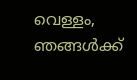വെള്ളം, ഞങ്ങൾക്ക്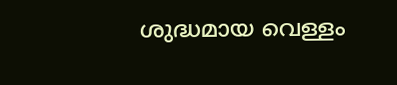ശുദ്ധമായ വെള്ളം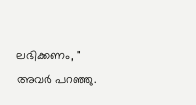ലഭിക്കണം, " അവർ പറഞ്ഞു.